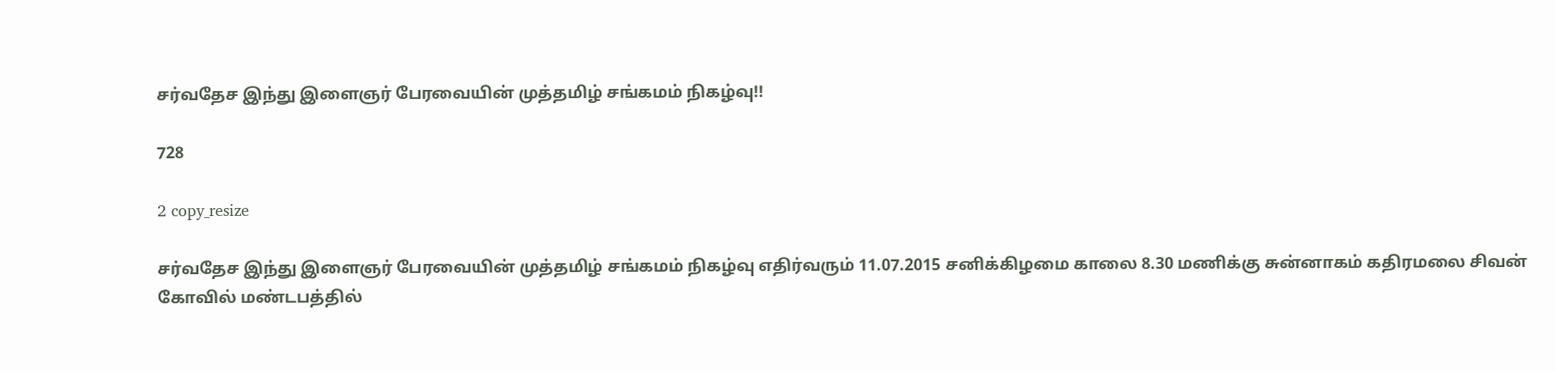சர்வதேச இந்து இளைஞர் பேரவையின் முத்தமிழ் சங்கமம் நிகழ்வு!!

728

2 copy_resize

சர்வதேச இந்து இளைஞர் பேரவையின் முத்தமிழ் சங்கமம் நிகழ்வு எதிர்வரும் 11.07.2015 சனிக்கிழமை காலை 8.30 மணிக்கு சுன்னாகம் கதிரமலை சிவன் கோவில் மண்டபத்தில்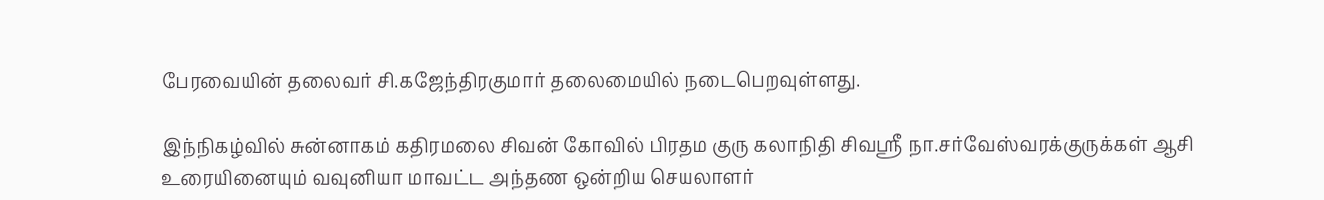பேரவையின் தலைவர் சி.கஜேந்திரகுமார் தலைமையில் நடைபெறவுள்ளது.

இந்நிகழ்வில் சுன்னாகம் கதிரமலை சிவன் கோவில் பிரதம குரு கலாநிதி சிவஸ்ரீ நா.சர்வேஸ்வரக்குருக்கள் ஆசி உரையினையும் வவுனியா மாவட்ட அந்தண ஒன்றிய செயலாளர்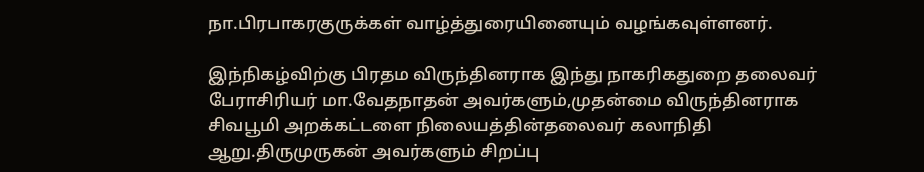நா.பிரபாகரகுருக்கள் வாழ்த்துரையினையும் வழங்கவுள்ளனர்.

இந்நிகழ்விற்கு பிரதம விருந்தினராக இந்து நாகரிகதுறை தலைவர் பேராசிரியர் மா.வேதநாதன் அவர்களும்,முதன்மை விருந்தினராக சிவபூமி அறக்கட்டளை நிலையத்தின்தலைவர் கலாநிதி ஆறு.திருமுருகன் அவர்களும் சிறப்பு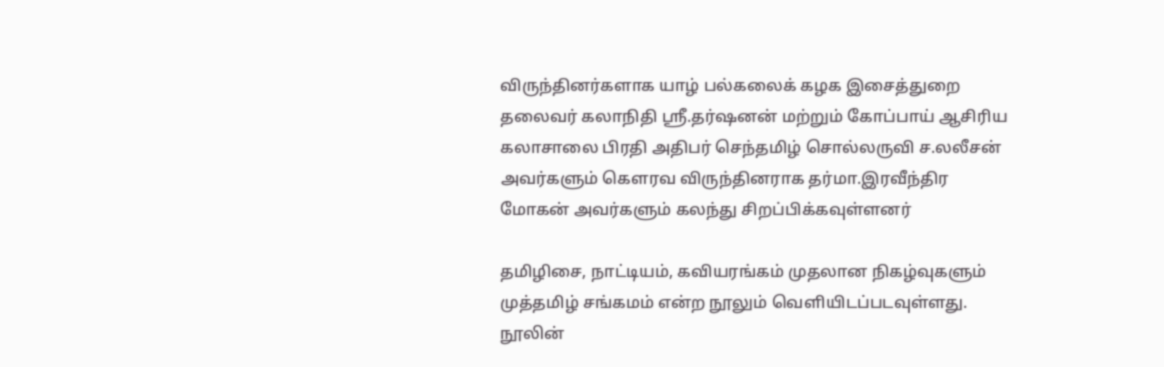விருந்தினர்களாக யாழ் பல்கலைக் கழக இசைத்துறை தலைவர் கலாநிதி ஸ்ரீ.தர்ஷனன் மற்றும் கோப்பாய் ஆசிரிய கலாசாலை பிரதி அதிபர் செந்தமிழ் சொல்லருவி ச.லலீசன் அவர்களும் கௌரவ விருந்தினராக தர்மா.இரவீந்திர மோகன் அவர்களும் கலந்து சிறப்பிக்கவுள்ளனர்

தமிழிசை, நாட்டியம், கவியரங்கம் முதலான நிகழ்வுகளும் முத்தமிழ் சங்கமம் என்ற நூலும் வெளியிடப்படவுள்ளது. நூலின்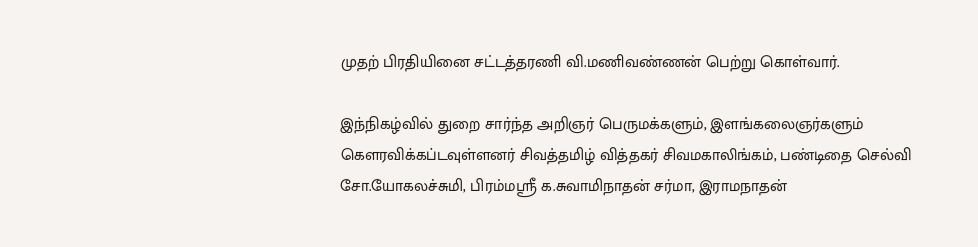முதற் பிரதியினை சட்டத்தரணி வி.மணிவண்ணன் பெற்று கொள்வார்.

இந்நிகழ்வில் துறை சார்ந்த அறிஞர் பெருமக்களும், இளங்கலைஞர்களும் கௌரவிக்கப்டவுள்ளனர் சிவத்தமிழ் வித்தகர் சிவமகாலிங்கம், பண்டிதை செல்வி சோ.யோகலச்சுமி, பிரம்மஸ்ரீ க.சுவாமிநாதன் சர்மா, இராமநாதன்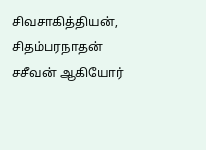சிவசாகித்தியன், சிதம்பரநாதன் சசீவன் ஆகியோர்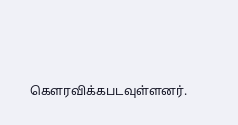கௌரவிக்கபடவுள்ளனர்.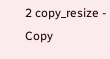2 copy_resize - Copy